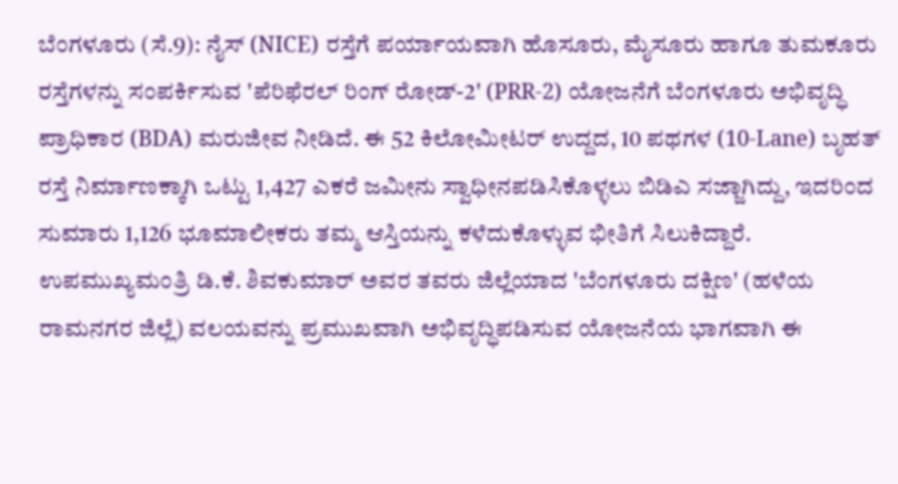ಬೆಂಗಳೂರು (ಸೆ.9): ನೈಸ್ (NICE) ರಸ್ತೆಗೆ ಪರ್ಯಾಯವಾಗಿ ಹೊಸೂರು, ಮೈಸೂರು ಹಾಗೂ ತುಮಕೂರು ರಸ್ತೆಗಳನ್ನು ಸಂಪರ್ಕಿಸುವ 'ಪೆರಿಫೆರಲ್ ರಿಂಗ್ ರೋಡ್-2' (PRR-2) ಯೋಜನೆಗೆ ಬೆಂಗಳೂರು ಅಭಿವೃದ್ಧಿ ಪ್ರಾಧಿಕಾರ (BDA) ಮರುಜೀವ ನೀಡಿದೆ. ಈ 52 ಕಿಲೋಮೀಟರ್ ಉದ್ದದ, 10 ಪಥಗಳ (10-Lane) ಬೃಹತ್ ರಸ್ತೆ ನಿರ್ಮಾಣಕ್ಕಾಗಿ ಒಟ್ಟು 1,427 ಎಕರೆ ಜಮೀನು ಸ್ವಾಧೀನಪಡಿಸಿಕೊಳ್ಳಲು ಬಿಡಿಎ ಸಜ್ಜಾಗಿದ್ದು, ಇದರಿಂದ ಸುಮಾರು 1,126 ಭೂಮಾಲೀಕರು ತಮ್ಮ ಆಸ್ತಿಯನ್ನು ಕಳೆದುಕೊಳ್ಳುವ ಭೀತಿಗೆ ಸಿಲುಕಿದ್ದಾರೆ.
ಉಪಮುಖ್ಯಮಂತ್ರಿ ಡಿ.ಕೆ. ಶಿವಕುಮಾರ್ ಅವರ ತವರು ಜಿಲ್ಲೆಯಾದ 'ಬೆಂಗಳೂರು ದಕ್ಷಿಣ' (ಹಳೆಯ ರಾಮನಗರ ಜಿಲ್ಲೆ) ವಲಯವನ್ನು ಪ್ರಮುಖವಾಗಿ ಅಭಿವೃದ್ಧಿಪಡಿಸುವ ಯೋಜನೆಯ ಭಾಗವಾಗಿ ಈ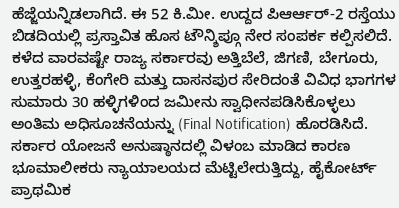ಹೆಜ್ಜೆಯನ್ನಿಡಲಾಗಿದೆ. ಈ 52 ಕಿ.ಮೀ. ಉದ್ದದ ಪಿಆರ್ಆರ್-2 ರಸ್ತೆಯು ಬಿಡದಿಯಲ್ಲಿ ಪ್ರಸ್ತಾವಿತ ಹೊಸ ಟೌನ್ಶಿಪ್ಗೂ ನೇರ ಸಂಪರ್ಕ ಕಲ್ಪಿಸಲಿದೆ.
ಕಳೆದ ವಾರವಷ್ಟೇ ರಾಜ್ಯ ಸರ್ಕಾರವು ಅತ್ತಿಬೆಲೆ, ಜಿಗಣಿ, ಬೇಗೂರು, ಉತ್ತರಹಳ್ಳಿ, ಕೆಂಗೇರಿ ಮತ್ತು ದಾಸನಪುರ ಸೇರಿದಂತೆ ವಿವಿಧ ಭಾಗಗಳ ಸುಮಾರು 30 ಹಳ್ಳಿಗಳಿಂದ ಜಮೀನು ಸ್ವಾಧೀನಪಡಿಸಿಕೊಳ್ಳಲು ಅಂತಿಮ ಅಧಿಸೂಚನೆಯನ್ನು (Final Notification) ಹೊರಡಿಸಿದೆ. ಸರ್ಕಾರ ಯೋಜನೆ ಅನುಷ್ಠಾನದಲ್ಲಿ ವಿಳಂಬ ಮಾಡಿದ ಕಾರಣ ಭೂಮಾಲೀಕರು ನ್ಯಾಯಾಲಯದ ಮೆಟ್ಟಿಲೇರುತ್ತಿದ್ದು, ಹೈಕೋರ್ಟ್ ಪ್ರಾಥಮಿಕ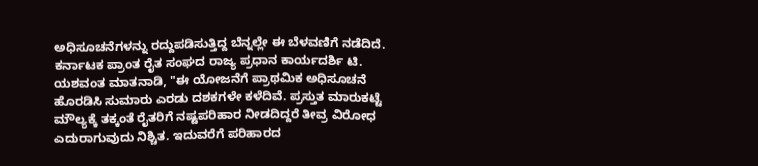ಅಧಿಸೂಚನೆಗಳನ್ನು ರದ್ದುಪಡಿಸುತ್ತಿದ್ದ ಬೆನ್ನಲ್ಲೇ ಈ ಬೆಳವಣಿಗೆ ನಡೆದಿದೆ.
ಕರ್ನಾಟಕ ಪ್ರಾಂತ ರೈತ ಸಂಘದ ರಾಜ್ಯ ಪ್ರಧಾನ ಕಾರ್ಯದರ್ಶಿ ಟಿ. ಯಶವಂತ ಮಾತನಾಡಿ, "ಈ ಯೋಜನೆಗೆ ಪ್ರಾಥಮಿಕ ಅಧಿಸೂಚನೆ ಹೊರಡಿಸಿ ಸುಮಾರು ಎರಡು ದಶಕಗಳೇ ಕಳೆದಿವೆ. ಪ್ರಸ್ತುತ ಮಾರುಕಟ್ಟೆ ಮೌಲ್ಯಕ್ಕೆ ತಕ್ಕಂತೆ ರೈತರಿಗೆ ನಷ್ಟಪರಿಹಾರ ನೀಡದಿದ್ದರೆ ತೀವ್ರ ವಿರೋಧ ಎದುರಾಗುವುದು ನಿಶ್ಚಿತ. ಇದುವರೆಗೆ ಪರಿಹಾರದ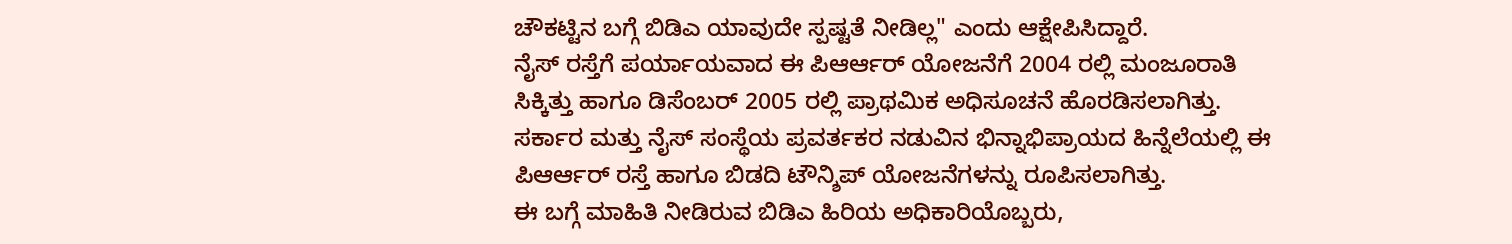ಚೌಕಟ್ಟಿನ ಬಗ್ಗೆ ಬಿಡಿಎ ಯಾವುದೇ ಸ್ಪಷ್ಟತೆ ನೀಡಿಲ್ಲ" ಎಂದು ಆಕ್ಷೇಪಿಸಿದ್ದಾರೆ.
ನೈಸ್ ರಸ್ತೆಗೆ ಪರ್ಯಾಯವಾದ ಈ ಪಿಆರ್ಆರ್ ಯೋಜನೆಗೆ 2004 ರಲ್ಲಿ ಮಂಜೂರಾತಿ ಸಿಕ್ಕಿತ್ತು ಹಾಗೂ ಡಿಸೆಂಬರ್ 2005 ರಲ್ಲಿ ಪ್ರಾಥಮಿಕ ಅಧಿಸೂಚನೆ ಹೊರಡಿಸಲಾಗಿತ್ತು. ಸರ್ಕಾರ ಮತ್ತು ನೈಸ್ ಸಂಸ್ಥೆಯ ಪ್ರವರ್ತಕರ ನಡುವಿನ ಭಿನ್ನಾಭಿಪ್ರಾಯದ ಹಿನ್ನೆಲೆಯಲ್ಲಿ ಈ ಪಿಆರ್ಆರ್ ರಸ್ತೆ ಹಾಗೂ ಬಿಡದಿ ಟೌನ್ಶಿಪ್ ಯೋಜನೆಗಳನ್ನು ರೂಪಿಸಲಾಗಿತ್ತು.
ಈ ಬಗ್ಗೆ ಮಾಹಿತಿ ನೀಡಿರುವ ಬಿಡಿಎ ಹಿರಿಯ ಅಧಿಕಾರಿಯೊಬ್ಬರು,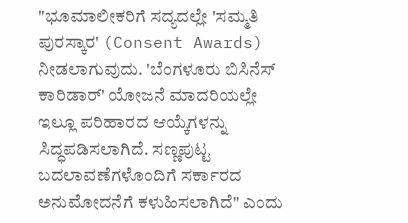"ಭೂಮಾಲೀಕರಿಗೆ ಸದ್ಯದಲ್ಲೇ 'ಸಮ್ಮತಿ ಪುರಸ್ಕಾರ' (Consent Awards) ನೀಡಲಾಗುವುದು. 'ಬೆಂಗಳೂರು ಬಿಸಿನೆಸ್ ಕಾರಿಡಾರ್' ಯೋಜನೆ ಮಾದರಿಯಲ್ಲೇ ಇಲ್ಲೂ ಪರಿಹಾರದ ಆಯ್ಕೆಗಳನ್ನು ಸಿದ್ಧಪಡಿಸಲಾಗಿದೆ. ಸಣ್ಣಪುಟ್ಟ ಬದಲಾವಣೆಗಳೊಂದಿಗೆ ಸರ್ಕಾರದ ಅನುಮೋದನೆಗೆ ಕಳುಹಿಸಲಾಗಿದೆ" ಎಂದು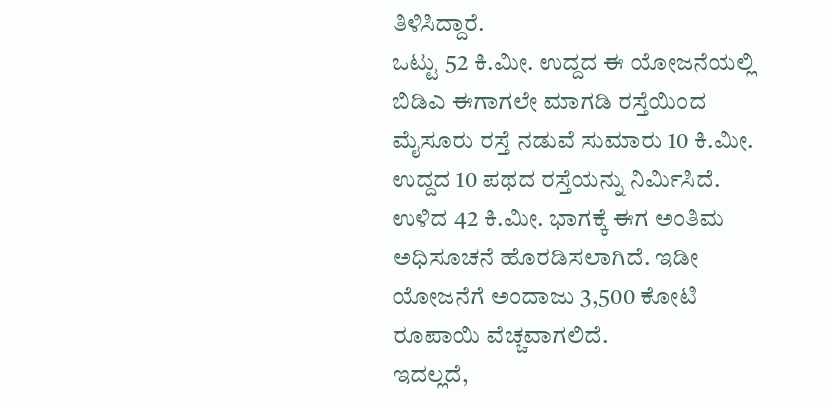ತಿಳಿಸಿದ್ದಾರೆ.
ಒಟ್ಟು 52 ಕಿ.ಮೀ. ಉದ್ದದ ಈ ಯೋಜನೆಯಲ್ಲಿ ಬಿಡಿಎ ಈಗಾಗಲೇ ಮಾಗಡಿ ರಸ್ತೆಯಿಂದ ಮೈಸೂರು ರಸ್ತೆ ನಡುವೆ ಸುಮಾರು 10 ಕಿ.ಮೀ. ಉದ್ದದ 10 ಪಥದ ರಸ್ತೆಯನ್ನು ನಿರ್ಮಿಸಿದೆ. ಉಳಿದ 42 ಕಿ.ಮೀ. ಭಾಗಕ್ಕೆ ಈಗ ಅಂತಿಮ ಅಧಿಸೂಚನೆ ಹೊರಡಿಸಲಾಗಿದೆ. ಇಡೀ ಯೋಜನೆಗೆ ಅಂದಾಜು 3,500 ಕೋಟಿ ರೂಪಾಯಿ ವೆಚ್ಚವಾಗಲಿದೆ.
ಇದಲ್ಲದೆ,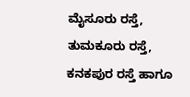ಮೈಸೂರು ರಸ್ತೆ, ತುಮಕೂರು ರಸ್ತೆ, ಕನಕಪುರ ರಸ್ತೆ ಹಾಗೂ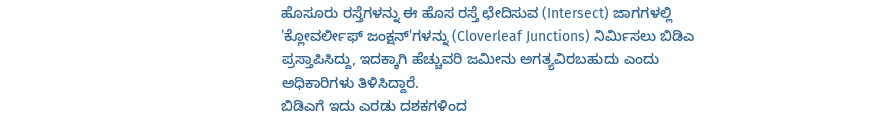ಹೊಸೂರು ರಸ್ತೆಗಳನ್ನು ಈ ಹೊಸ ರಸ್ತೆ ಛೇದಿಸುವ (Intersect) ಜಾಗಗಳಲ್ಲಿ 'ಕ್ಲೋವರ್ಲೀಫ್ ಜಂಕ್ಷನ್'ಗಳನ್ನು (Cloverleaf Junctions) ನಿರ್ಮಿಸಲು ಬಿಡಿಎ ಪ್ರಸ್ತಾಪಿಸಿದ್ದು, ಇದಕ್ಕಾಗಿ ಹೆಚ್ಚುವರಿ ಜಮೀನು ಅಗತ್ಯವಿರಬಹುದು ಎಂದು ಅಧಿಕಾರಿಗಳು ತಿಳಿಸಿದ್ದಾರೆ.
ಬಿಡಿಎಗೆ ಇದು ಎರಡು ದಶಕಗಳಿಂದ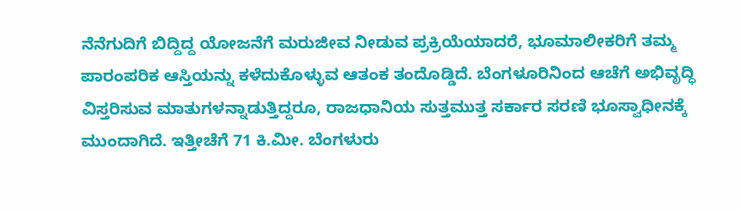ನೆನೆಗುದಿಗೆ ಬಿದ್ದಿದ್ದ ಯೋಜನೆಗೆ ಮರುಜೀವ ನೀಡುವ ಪ್ರಕ್ರಿಯೆಯಾದರೆ, ಭೂಮಾಲೀಕರಿಗೆ ತಮ್ಮ ಪಾರಂಪರಿಕ ಆಸ್ತಿಯನ್ನು ಕಳೆದುಕೊಳ್ಳುವ ಆತಂಕ ತಂದೊಡ್ಡಿದೆ. ಬೆಂಗಳೂರಿನಿಂದ ಆಚೆಗೆ ಅಭಿವೃದ್ಧಿ ವಿಸ್ತರಿಸುವ ಮಾತುಗಳನ್ನಾಡುತ್ತಿದ್ದರೂ, ರಾಜಧಾನಿಯ ಸುತ್ತಮುತ್ತ ಸರ್ಕಾರ ಸರಣಿ ಭೂಸ್ವಾಧೀನಕ್ಕೆ ಮುಂದಾಗಿದೆ. ಇತ್ತೀಚೆಗೆ 71 ಕಿ.ಮೀ. ಬೆಂಗಳುರು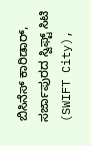ಬಿಸಿನೆಸ್ ಕಾರಿಡಾರ್, ಸರ್ಜಾಪುರದ ಸ್ವಿಫ್ಟ್ ಸಿಟಿ (SWIFT City),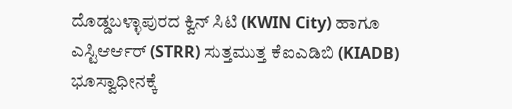ದೊಡ್ಡಬಳ್ಳಾಪುರದ ಕ್ವಿನ್ ಸಿಟಿ (KWIN City) ಹಾಗೂ ಎಸ್ಟಿಆರ್ಆರ್ (STRR) ಸುತ್ತಮುತ್ತ ಕೆಐಎಡಿಬಿ (KIADB) ಭೂಸ್ವಾಧೀನಕ್ಕೆ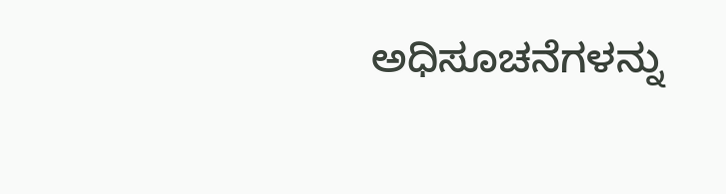ಅಧಿಸೂಚನೆಗಳನ್ನು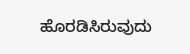ಹೊರಡಿಸಿರುವುದು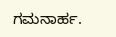ಗಮನಾರ್ಹ.